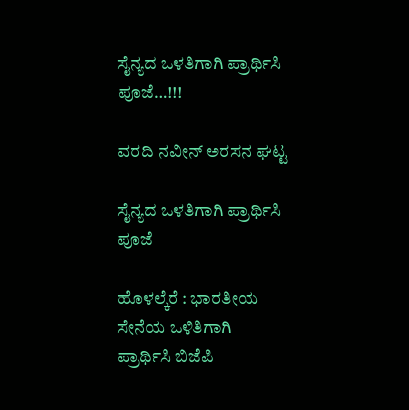ಸೈನ್ಯದ ಒಳತಿಗಾಗಿ ಪ್ರಾರ್ಥಿಸಿ ಪೂಜೆ…!!!

ವರದಿ ನವೀನ್ ಅರಸನ ಘಟ್ಟ

ಸೈನ್ಯದ ಒಳತಿಗಾಗಿ ಪ್ರಾರ್ಥಿಸಿ ಪೂಜೆ

ಹೊಳಲ್ಕೆರೆ : ಭಾರತೀಯ ಸೇನೆಯ ಒಳಿತಿಗಾಗಿ ಪ್ರಾರ್ಥಿಸಿ ಬಿಜೆಪಿ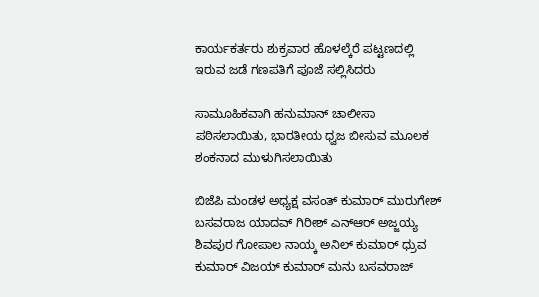ಕಾರ್ಯಕರ್ತರು ಶುಕ್ರವಾರ ಹೊಳಲ್ಕೆರೆ ಪಟ್ಟಣದಲ್ಲಿ ಇರುವ ಜಡೆ ಗಣಪತಿಗೆ ಪೂಜೆ ಸಲ್ಲಿಸಿದರು

ಸಾಮೂಹಿಕವಾಗಿ ಹನುಮಾನ್ ಚಾಲೀಸಾ ಪಠಿಸಲಾಯಿತು, ಭಾರತೀಯ ಧ್ವಜ ಬೀಸುವ ಮೂಲಕ ಶಂಕನಾದ ಮುಳುಗಿಸಲಾಯಿತು

ಬಿಜೆಪಿ ಮಂಡಳ ಅಧ್ಯಕ್ಷ ವಸಂತ್ ಕುಮಾರ್ ಮುರುಗೇಶ್ ಬಸವರಾಜ ಯಾದವ್ ಗಿರೀಶ್ ಎನ್ಆರ್ ಅಜ್ಜಯ್ಯ ಶಿವಪುರ ಗೋಪಾಲ ನಾಯ್ಕ ಅನಿಲ್ ಕುಮಾರ್ ಧ್ರುವ ಕುಮಾರ್ ವಿಜಯ್ ಕುಮಾರ್ ಮನು ಬಸವರಾಜ್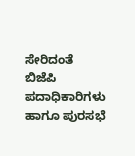ಸೇರಿದಂತೆ ಬಿಜೆಪಿ ಪದಾಧಿಕಾರಿಗಳು ಹಾಗೂ ಪುರಸಭೆ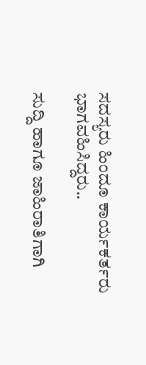ಸದಸ್ಯರು ಹಿಂದೂ ಕಾರ್ಯಕರ್ತರು ಭಾಗವಹಿಸಿದ್ದರು..

ಸುದ್ದಿ ಹಾಗೂ ಜಾಹಿರಾತಿಗಾಗಿ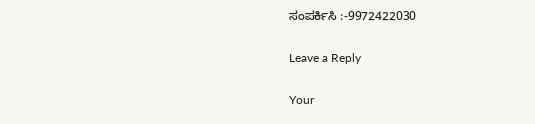ಸಂಪರ್ಕಿಸಿ :-9972422030

Leave a Reply

Your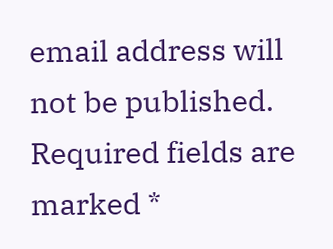email address will not be published. Required fields are marked *